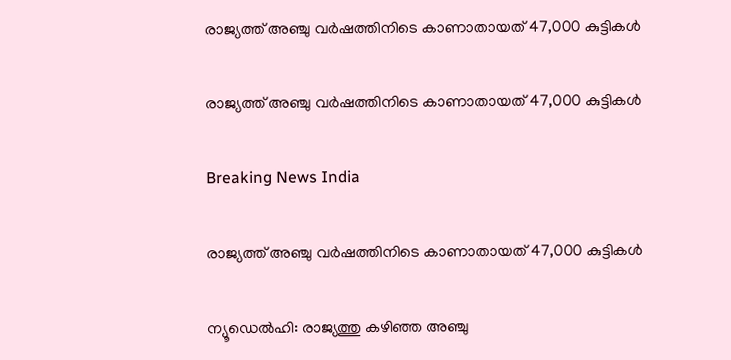രാജ്യത്ത് അഞ്ചു വര്‍ഷത്തിനിടെ കാണാതായത് 47,000 കുട്ടികള്‍

രാജ്യത്ത് അഞ്ചു വര്‍ഷത്തിനിടെ കാണാതായത് 47,000 കുട്ടികള്‍

Breaking News India

രാജ്യത്ത് അഞ്ചു വര്‍ഷത്തിനിടെ കാണാതായത് 47,000 കുട്ടികള്‍

ന്യൂഡെല്‍ഹി: രാജ്യത്തു കഴിഞ്ഞ അഞ്ചു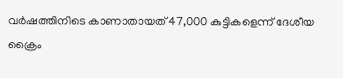വര്‍ഷത്തിനിടെ കാണാതായത് 47,000 കുട്ടികളെന്ന് ദേശീയ ക്രൈം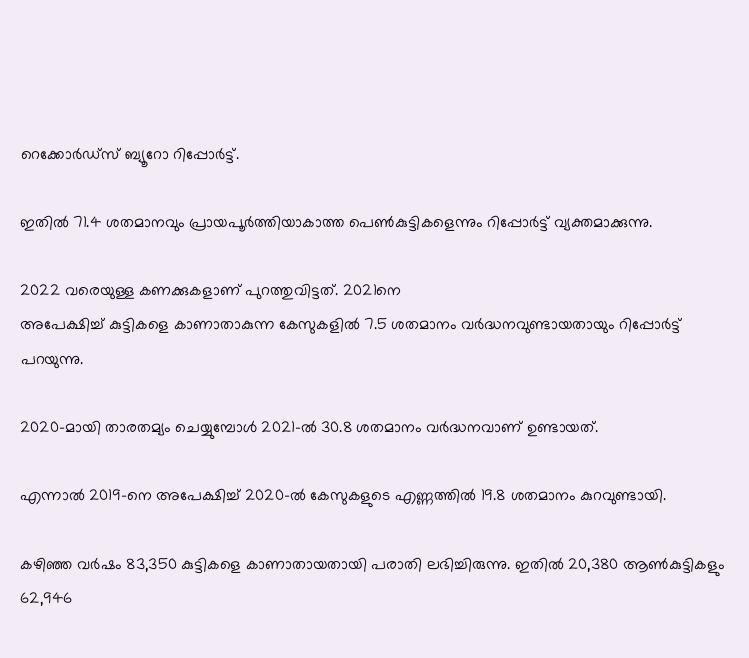റെക്കോര്‍ഡ്സ് ബ്യൂറോ റിപ്പോര്‍ട്ട്.

ഇതില്‍ 71.4 ശതമാനവും പ്രായപൂര്‍ത്തിയാകാത്ത പെണ്‍കുട്ടികളെന്നും റിപ്പോര്‍ട്ട് വ്യക്തമാക്കുന്നു.

2022 വരെയുള്ള കണക്കുകളാണ് പുറത്തുവിട്ടത്. 2021നെ
അപേക്ഷിച്ച് കുട്ടികളെ കാണാതാകുന്ന കേസുകളില്‍ 7.5 ശതമാനം വര്‍ദ്ധനവുണ്ടായതായും റിപ്പോര്‍ട്ട് പറയുന്നു.

2020-മായി താരതമ്യം ചെയ്യുമ്പോള്‍ 2021-ല്‍ 30.8 ശതമാനം വര്‍ദ്ധനവാണ് ഉണ്ടായത്.

എന്നാല്‍ 2019-നെ അപേക്ഷിച്ച് 2020-ല്‍ കേസുകളുടെ എണ്ണത്തില്‍ 19.8 ശതമാനം കുറവുണ്ടായി.

കഴിഞ്ഞ വര്‍ഷം 83,350 കുട്ടികളെ കാണാതായതായി പരാതി ലഭിച്ചിരുന്നു. ഇതില്‍ 20,380 ആണ്‍കുട്ടികളും 62,946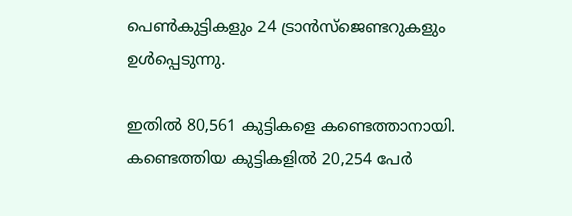പെണ്‍കുട്ടികളും 24 ട്രാന്‍സ്ജെണ്ടറുകളും ഉള്‍പ്പെടുന്നു.

ഇതില്‍ 80,561 കുട്ടികളെ കണ്ടെത്താനായി. കണ്ടെത്തിയ കുട്ടികളില്‍ 20,254 പേര്‍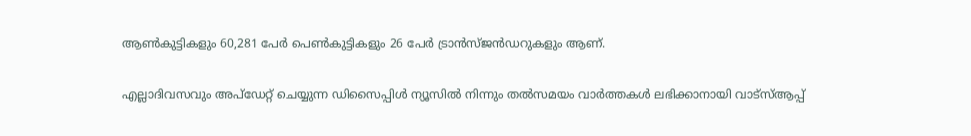ആണ്‍കുട്ടികളും 60,281 പേര്‍ പെണ്‍കുട്ടികളും 26 പേര്‍ ട്രാന്‍സ്ജന്‍ഡറുകളും ആണ്.

എല്ലാദിവസവും അപ്ഡേറ്റ് ചെയ്യുന്ന ഡിസൈപ്പിൾ ന്യൂസിൽ നിന്നും തൽസമയം വാർത്തകൾ ലഭിക്കാനായി വാട്സ്ആപ്പ്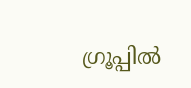ഗ്രൂപ്പിൽ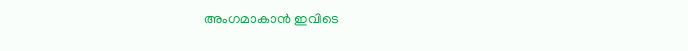അംഗമാകാൻ ഇവിടെ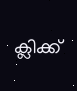ക്ലിക്ക്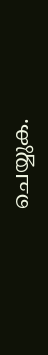ചെയ്യുക.